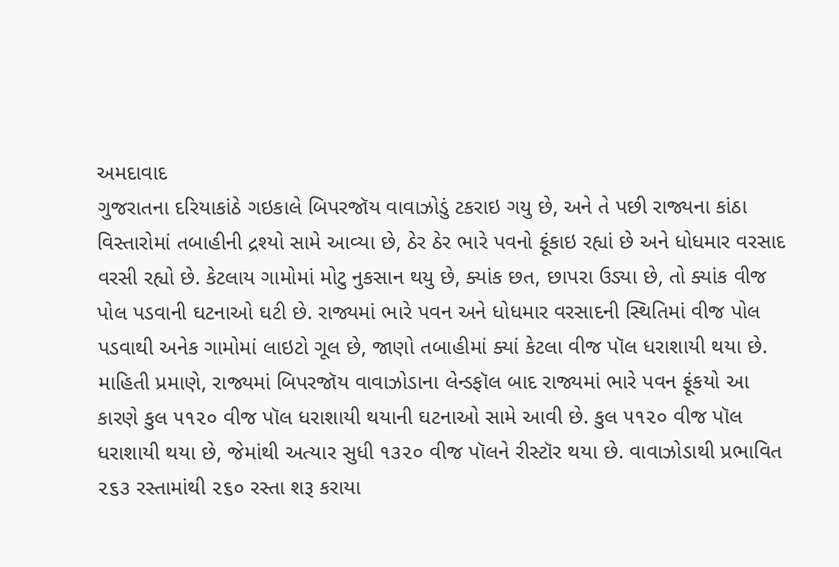અમદાવાદ
ગુજરાતના દરિયાકાંઠે ગઇકાલે બિપરજૉય વાવાઝોડું ટકરાઇ ગયુ છે, અને તે પછી રાજ્યના કાંઠા વિસ્તારોમાં તબાહીની દ્રશ્યો સામે આવ્યા છે, ઠેર ઠેર ભારે પવનો ફૂંકાઇ રહ્યાં છે અને ધોધમાર વરસાદ વરસી રહ્યો છે. કેટલાય ગામોમાં મોટુ નુકસાન થયુ છે, ક્યાંક છત, છાપરા ઉડ્યા છે, તો ક્યાંક વીજ પોલ પડવાની ઘટનાઓ ઘટી છે. રાજ્યમાં ભારે પવન અને ધોધમાર વરસાદની સ્થિતિમાં વીજ પોલ પડવાથી અનેક ગામોમાં લાઇટો ગૂલ છે, જાણો તબાહીમાં ક્યાં કેટલા વીજ પૉલ ધરાશાયી થયા છે. માહિતી પ્રમાણે, રાજ્યમાં બિપરજૉય વાવાઝોડાના લેન્ડફૉલ બાદ રાજ્યમાં ભારે પવન ફૂંકયો આ કારણે કુલ ૫૧૨૦ વીજ પૉલ ધરાશાયી થયાની ઘટનાઓ સામે આવી છે. કુલ ૫૧૨૦ વીજ પૉલ ધરાશાયી થયા છે, જેમાંથી અત્યાર સુધી ૧૩૨૦ વીજ પૉલને રીસ્ટૉર થયા છે. વાવાઝોડાથી પ્રભાવિત ૨૬૩ રસ્તામાંથી ૨૬૦ રસ્તા શરૂ કરાયા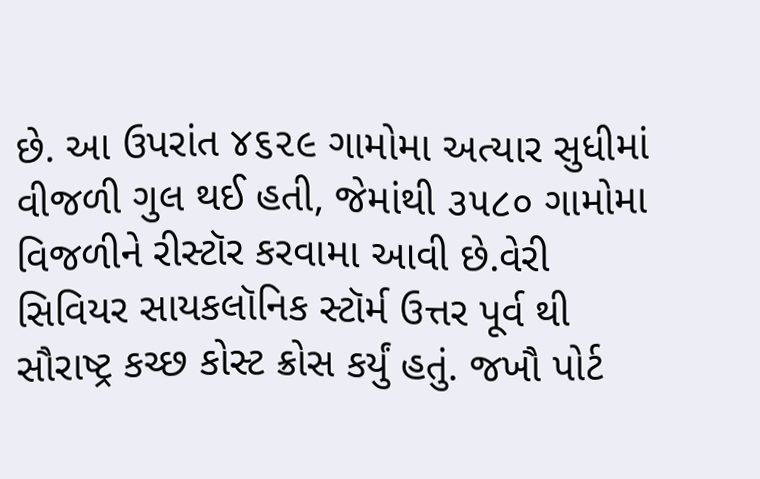છે. આ ઉપરાંત ૪૬૨૯ ગામોમા અત્યાર સુધીમાં વીજળી ગુલ થઈ હતી, જેમાંથી ૩૫૮૦ ગામોમા વિજળીને રીસ્ટૉર કરવામા આવી છે.વેરી સિવિયર સાયકલૉનિક સ્ટૉર્મ ઉત્તર પૂર્વ થી સૌરાષ્ટ્ર કચ્છ કોસ્ટ ક્રોસ કર્યું હતું. જખૌ પોર્ટ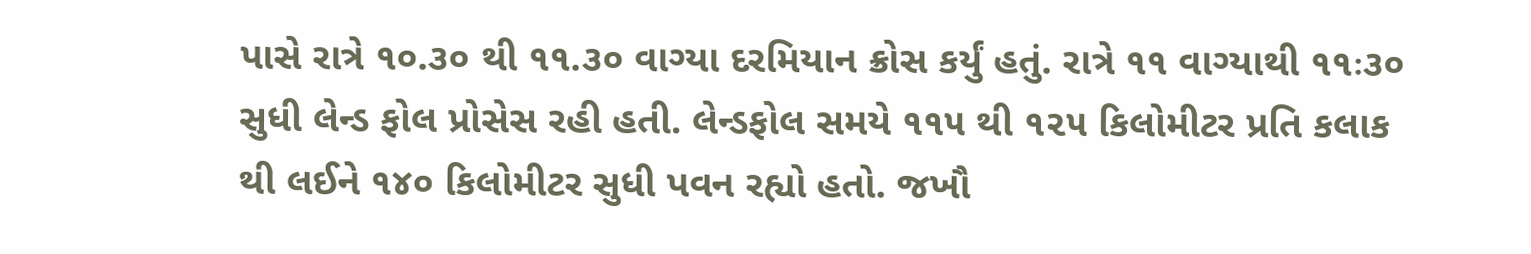પાસે રાત્રે ૧૦.૩૦ થી ૧૧.૩૦ વાગ્યા દરમિયાન ક્રોસ કર્યું હતું. રાત્રે ૧૧ વાગ્યાથી ૧૧ઃ૩૦ સુધી લેન્ડ ફોલ પ્રોસેસ રહી હતી. લેન્ડફોલ સમયે ૧૧૫ થી ૧૨૫ કિલોમીટર પ્રતિ કલાક થી લઈને ૧૪૦ કિલોમીટર સુધી પવન રહ્યો હતો. જખૌ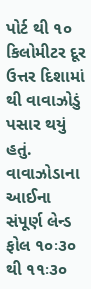પોર્ટ થી ૧૦ કિલોમીટર દૂર ઉત્તર દિશામાં થી વાવાઝોડું પસાર થયું હતું. વાવાઝોડાના આઈના સંપૂર્ણ લેન્ડ ફોલ ૧૦ઃ૩૦ થી ૧૧ઃ૩૦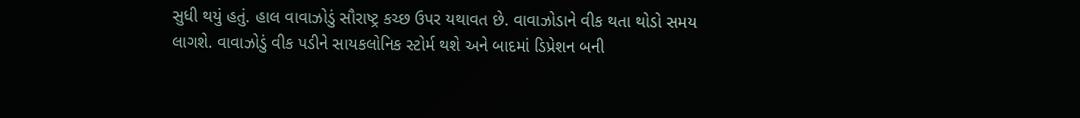સુધી થયું હતું. હાલ વાવાઝોડું સૌરાષ્ટ્ર કચ્છ ઉપર યથાવત છે. વાવાઝોડાને વીક થતા થોડો સમય લાગશે. વાવાઝોડું વીક પડીને સાયકલોનિક સ્ટોર્મ થશે અને બાદમાં ડિપ્રેશન બની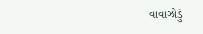વાવાઝોડું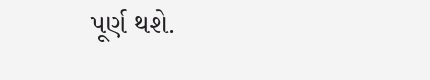પૂર્ણ થશે.